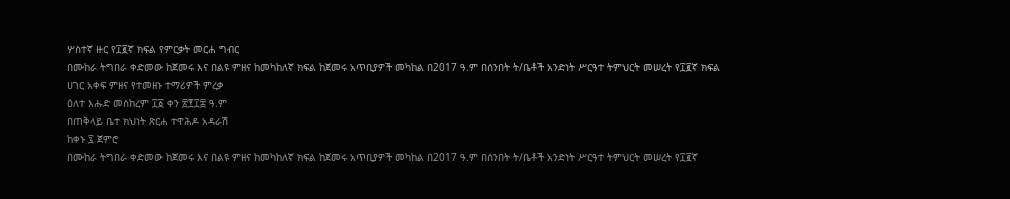ሦስተኛ ዙር የ፲፪ኛ ክፍል የምርቃት መርሐ ግብር
በሙከራ ትግበራ ቀድመው ከጀመሩ እና በልዩ ምዘና ከመካከለኛ ክፍል ከጀመሩ አጥቢያዎች መካከል በ2017 ዓ.ም በሰንበት ት/ቤቶች አንድነት ሥርዓተ ትምህርት መሠረት የ፲፪ኛ ክፍል ሀገር አቀፍ ምዘና የተመዘኑ ተማሪዎች ምረቃ
ዕለተ እሑድ መስከረም ፲፩ ቀን ፳፻፲፰ ዓ.ም
በጠቅላይ ቤተ ክህነት ጽርሐ ተዋሕዶ አዳራሽ
ከቀኑ ፯ ጀምሮ
በሙከራ ትግበራ ቀድመው ከጀመሩ እና በልዩ ምዘና ከመካከለኛ ክፍል ከጀመሩ አጥቢያዎች መካከል በ2017 ዓ.ም በሰንበት ት/ቤቶች አንድነት ሥርዓተ ትምህርት መሠረት የ፲፪ኛ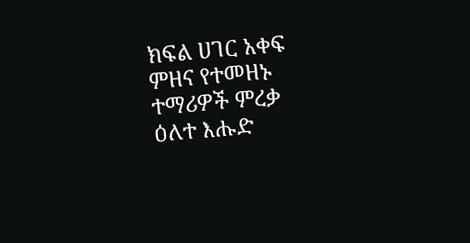ክፍል ሀገር አቀፍ ምዘና የተመዘኑ ተማሪዎች ምረቃ
ዕለተ እሑድ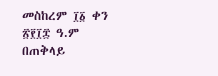መስከረም ፲፩ ቀን ፳፻፲፰ ዓ.ም
በጠቅላይ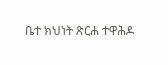ቤተ ክህነት ጽርሐ ተዋሕዶ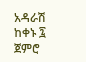አዳራሽ
ከቀኑ ፯ ጀምሮ